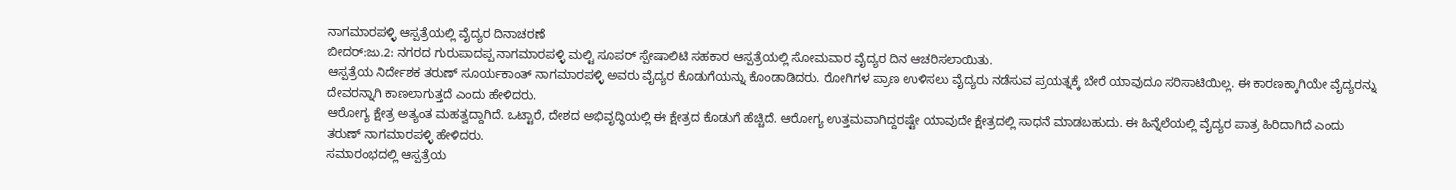ನಾಗಮಾರಪಳ್ಳಿ ಆಸ್ಪತ್ರೆಯಲ್ಲಿ ವೈದ್ಯರ ದಿನಾಚರಣೆ
ಬೀದರ್:ಜು.2: ನಗರದ ಗುರುಪಾದಪ್ಪ ನಾಗಮಾರಪಳ್ಳಿ ಮಲ್ಟಿ ಸೂಪರ್ ಸ್ಪೇಷಾಲಿಟಿ ಸಹಕಾರ ಆಸ್ಪತ್ರೆಯಲ್ಲಿ ಸೋಮವಾರ ವೈದ್ಯರ ದಿನ ಆಚರಿಸಲಾಯಿತು.
ಆಸ್ಪತ್ರೆಯ ನಿರ್ದೇಶಕ ತರುಣ್ ಸೂರ್ಯಕಾಂತ್ ನಾಗಮಾರಪಳ್ಳಿ ಅವರು ವೈದ್ಯರ ಕೊಡುಗೆಯನ್ನು ಕೊಂಡಾಡಿದರು. ರೋಗಿಗಳ ಪ್ರಾಣ ಉಳಿಸಲು ವೈದ್ಯರು ನಡೆಸುವ ಪ್ರಯತ್ನಕ್ಕೆ ಬೇರೆ ಯಾವುದೂ ಸರಿಸಾಟಿಯಿಲ್ಲ. ಈ ಕಾರಣಕ್ಕಾಗಿಯೇ ವೈದ್ಯರನ್ನು ದೇವರನ್ನಾಗಿ ಕಾಣಲಾಗುತ್ತದೆ ಎಂದು ಹೇಳಿದರು.
ಆರೋಗ್ಯ ಕ್ಷೇತ್ರ ಅತ್ಯಂತ ಮಹತ್ವದ್ದಾಗಿದೆ. ಒಟ್ಟಾರೆ, ದೇಶದ ಅಭಿವೃದ್ಧಿಯಲ್ಲಿ ಈ ಕ್ಷೇತ್ರದ ಕೊಡುಗೆ ಹೆಚ್ಚಿದೆ. ಆರೋಗ್ಯ ಉತ್ತಮವಾಗಿದ್ದರಷ್ಟೇ ಯಾವುದೇ ಕ್ಷೇತ್ರದಲ್ಲಿ ಸಾಧನೆ ಮಾಡಬಹುದು. ಈ ಹಿನ್ನೆಲೆಯಲ್ಲಿ ವೈದ್ಯರ ಪಾತ್ರ ಹಿರಿದಾಗಿದೆ ಎಂದು ತರುಣ್ ನಾಗಮಾರಪಳ್ಳಿ ಹೇಳಿದರು.
ಸಮಾರಂಭದಲ್ಲಿ ಆಸ್ಪತ್ರೆಯ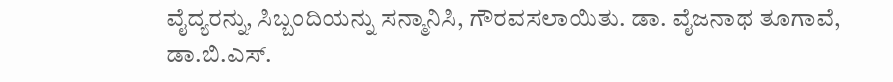ವೈದ್ಯರನ್ನು, ಸಿಬ್ಬಂದಿಯನ್ನು ಸನ್ಮಾನಿಸಿ, ಗೌರವಸಲಾಯಿತು. ಡಾ. ವೈಜನಾಥ ತೂಗಾವೆ, ಡಾ.ಬಿ.ಎಸ್.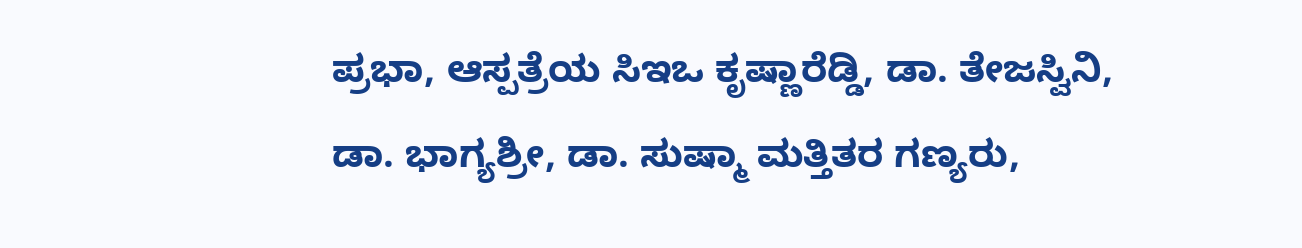ಪ್ರಭಾ, ಆಸ್ಪತ್ರೆಯ ಸಿಇಒ ಕೃಷ್ಣಾರೆಡ್ಡಿ, ಡಾ. ತೇಜಸ್ವಿನಿ, ಡಾ. ಭಾಗ್ಯಶ್ರೀ, ಡಾ. ಸುಷ್ಮಾ ಮತ್ತಿತರ ಗಣ್ಯರು,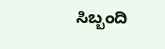ಸಿಬ್ಬಂದಿ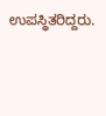ಉಪಸ್ಥಿತರಿದ್ದರು.